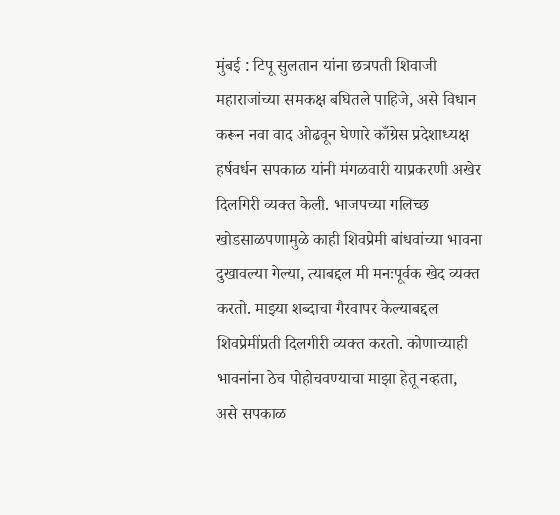मुंबई : टिपू सुलतान यांना छत्रपती शिवाजी महाराजांच्या समकक्ष बघितले पाहिजे, असे विधान करून नवा वाद ओढवून घेणारे काँग्रेस प्रदेशाध्यक्ष हर्षवर्धन सपकाळ यांनी मंगळवारी याप्रकरणी अखेर दिलगिरी व्यक्त केली. भाजपच्या गलिच्छ खोडसाळपणामुळे काही शिवप्रेमी बांधवांच्या भावना दुखावल्या गेल्या, त्याबद्दल मी मनःपूर्वक खेद व्यक्त करतो. माझ्या शब्दाचा गैरवापर केल्याबद्दल शिवप्रेमींप्रती दिलगीरी व्यक्त करतो. कोणाच्याही भावनांना ठेच पोहोचवण्याचा माझा हेतू नव्हता, असे सपकाळ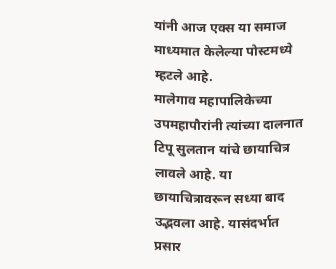यांनी आज एक्स या समाज माध्यमात केलेल्या पोस्टमध्ये म्हटले आहे.
मालेगाव महापालिकेच्या उपमहापौरांनी त्यांच्या दालनात टिपू सुलतान यांचे छायाचित्र लावले आहे. या छायाचित्रावरून सध्या बाद उद्भवला आहे. यासंदर्भात प्रसार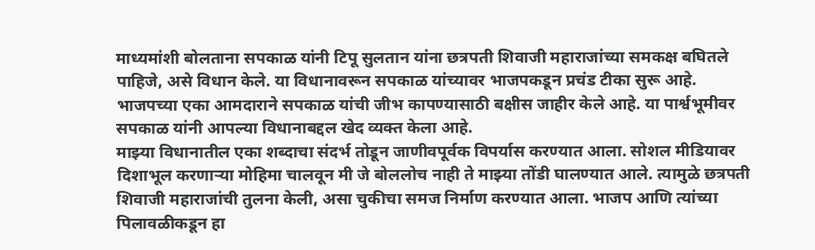माध्यमांशी बोलताना सपकाळ यांनी टिपू सुलतान यांना छत्रपती शिवाजी महाराजांच्या समकक्ष बघितले पाहिजे, असे विधान केले. या विधानावरून सपकाळ यांच्यावर भाजपकडून प्रचंड टीका सुरू आहे. भाजपच्या एका आमदाराने सपकाळ यांची जीभ कापण्यासाठी बक्षीस जाहीर केले आहे. या पार्श्वभूमीवर सपकाळ यांनी आपल्या विधानाबद्दल खेद व्यक्त केला आहे.
माझ्या विधानातील एका शब्दाचा संदर्भ तोडून जाणीवपूर्वक विपर्यास करण्यात आला. सोशल मीडियावर दिशाभूल करणाऱ्या मोहिमा चालवून मी जे बोललोच नाही ते माझ्या तोंडी घालण्यात आले. त्यामुळे छत्रपती शिवाजी महाराजांची तुलना केली, असा चुकीचा समज निर्माण करण्यात आला. भाजप आणि त्यांच्या पिलावळीकडून हा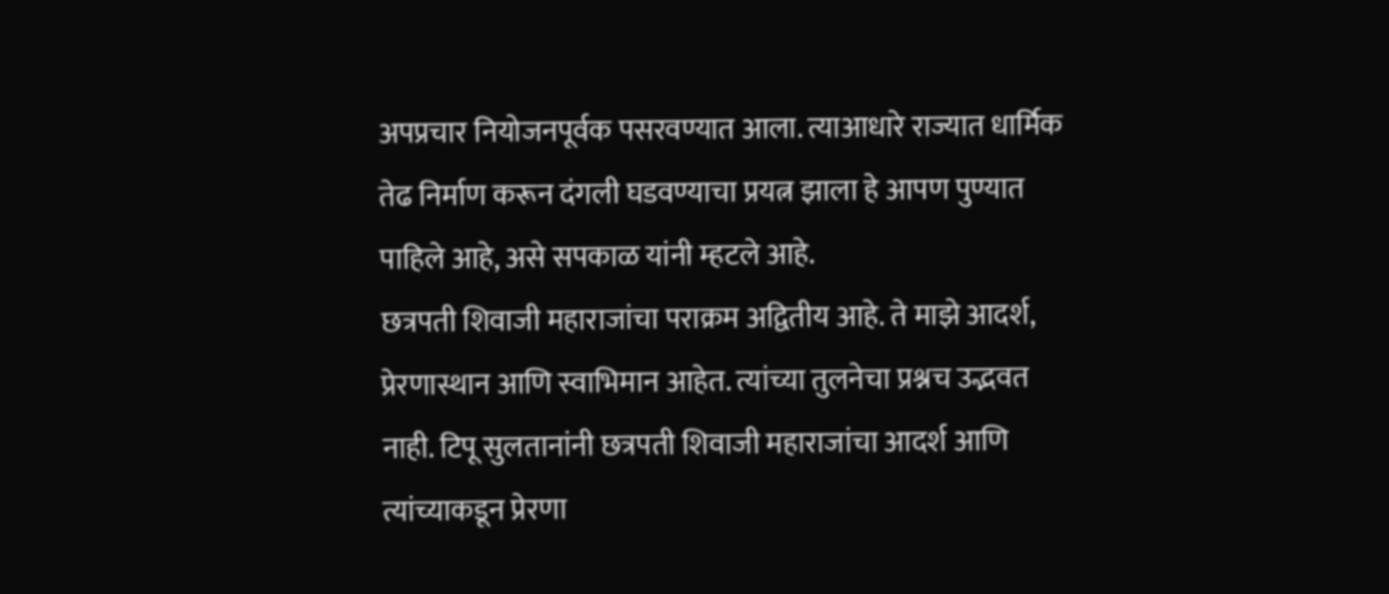अपप्रचार नियोजनपूर्वक पसरवण्यात आला. त्याआधारे राज्यात धार्मिक तेढ निर्माण करून दंगली घडवण्याचा प्रयत्न झाला हे आपण पुण्यात पाहिले आहे, असे सपकाळ यांनी म्हटले आहे.
छत्रपती शिवाजी महाराजांचा पराक्रम अद्वितीय आहे. ते माझे आदर्श, प्रेरणास्थान आणि स्वाभिमान आहेत. त्यांच्या तुलनेचा प्रश्नच उद्भवत नाही. टिपू सुलतानांनी छत्रपती शिवाजी महाराजांचा आदर्श आणि त्यांच्याकडून प्रेरणा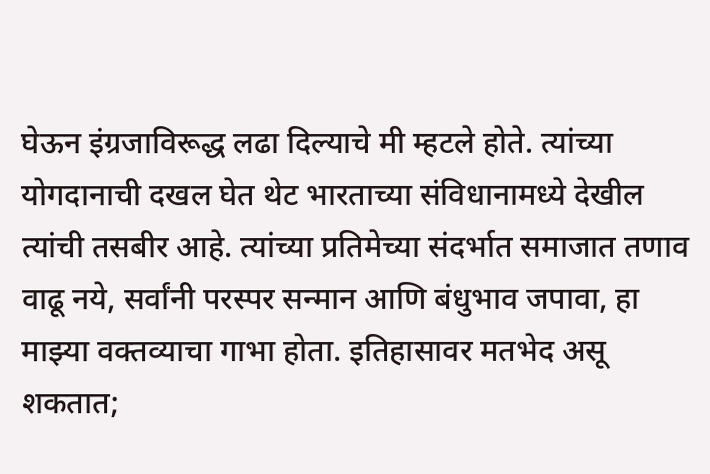घेऊन इंग्रजाविरूद्ध लढा दिल्याचे मी म्हटले होते. त्यांच्या योगदानाची दखल घेत थेट भारताच्या संविधानामध्ये देखील त्यांची तसबीर आहे. त्यांच्या प्रतिमेच्या संदर्भात समाजात तणाव वाढू नये, सर्वांनी परस्पर सन्मान आणि बंधुभाव जपावा, हा माझ्या वक्तव्याचा गाभा होता. इतिहासावर मतभेद असू शकतात;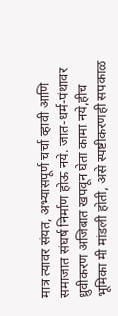मात्र त्यावर संयत, अभ्यासपूर्ण चर्चा व्हावी आणि समाजात संघर्ष निर्माण होऊ नये. जात-धर्म-पंथावर ध्रुवीकरण अजिबात खपवून घेता कामा नये,हीच भूमिका मी मांडली होती, असे स्पष्टीकरणही सपकाळ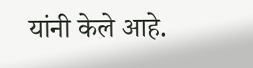यांनी केले आहे.